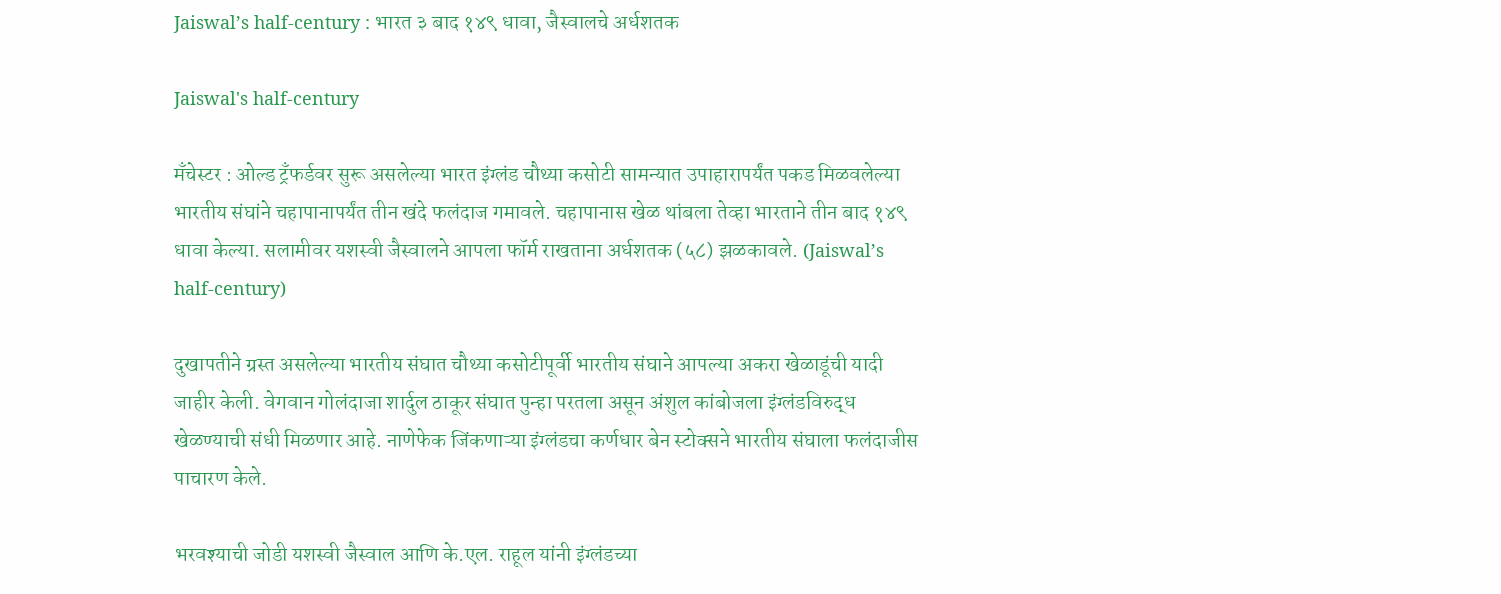Jaiswal’s half-century : भारत ३ बाद १४९ धावा, जैस्वालचे अर्धशतक

Jaiswal's half-century

मॅंचेस्टर : ओल्ड ट्रँफर्डवर सुरू असलेल्या भारत इंग्लंड चौथ्या कसोटी सामन्यात उपाहारापर्यंत पकड मिळवलेल्या भारतीय संघांने चहापानापर्यंत तीन खंदे फलंदाज गमावले. चहापानास खेळ थांबला तेव्हा भारताने तीन बाद १४९ धावा केल्या. सलामीवर यशस्वी जैस्वालने आपला फॉर्म राखताना अर्धशतक (५८) झळकावले. (Jaiswal’s half-century)

दुखापतीने ग्रस्त असलेल्या भारतीय संघात चौथ्या कसोटीपूर्वी भारतीय संघाने आपल्या अकरा खेळाडूंची यादी जाहीर केली. वेगवान गोलंदाजा शार्दुल ठाकूर संघात पुन्हा परतला असून अंशुल कांबोजला इंग्लंडविरुद्ध खेळण्याची संधी मिळणार आहे. नाणेफेक जिंकणाऱ्या इंग्लंडचा कर्णधार बेन स्टोक्सने भारतीय संघाला फलंदाजीस पाचारण केले.

भरवश्याची जोडी यशस्वी जैस्वाल आणि के.एल. राहूल यांनी इंग्लंडच्या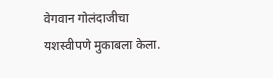वेगवान गोलंदाजीचा यशस्वीपणे मुकाबला केला.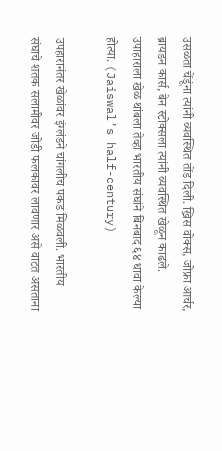उसळता चेंडूंना त्यांनी व्यवस्थित तोंड दिली. ख्रिस वोक्स, जोफ्रा आर्चर, ब्रायडन कार्स, बेन स्टोक्सला त्यांनी व्यवस्थित खेळून काढले. उपाहाराला खेळ थांबला तेव्हा भारतीय संघांने बिनबाद ६४ धावा केल्या होत्या. (Jaiswal’s half-century)

उपहारानंतर खेळांवर इंग्लंडने चांगलीच पकड मिळवली. भारतीय संघाचे शतक सलामीवर जोडी फलकावर लावणार असे वाटत असताना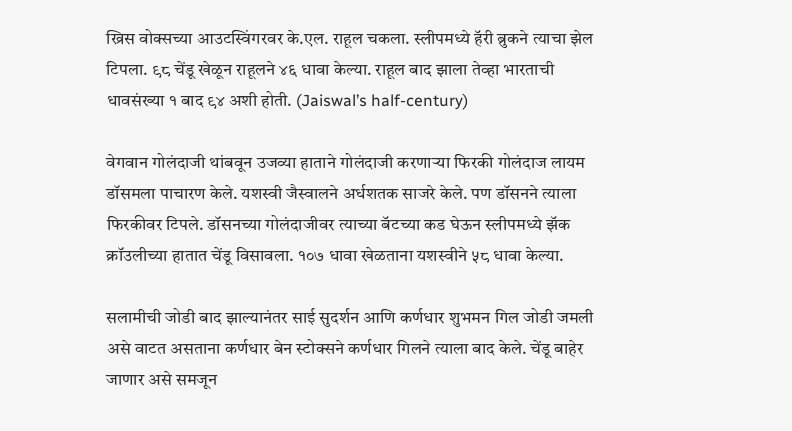ख्रिस वोक्सच्या आउटस्विंगरवर के.एल. राहूल चकला. स्लीपमध्ये हॅरी ब्रुकने त्याचा झेल टिपला. ९८ चेंडू खेळून राहूलने ४६ धावा केल्या. राहूल बाद झाला तेव्हा भारताची धावसंख्या १ बाद ९४ अशी होती. (Jaiswal’s half-century)

वेगवान गोलंदाजी थांबवून उजव्या हाताने गोलंदाजी करणाऱ्या फिरकी गोलंदाज लायम डॉसमला पाचारण केले. यशस्वी जैस्वालने अर्धशतक साजरे केले. पण डॉसनने त्याला फिरकीवर टिपले. डॉसनच्या गोलंदाजीवर त्याच्या बॅटच्या कड घेऊन स्लीपमध्ये झॅक क्रॉउलीच्या हातात चेंडू विसावला. १०७ धावा खेळताना यशस्वीने ५८ धावा केल्या.

सलामीची जोडी बाद झाल्यानंतर साई सुदर्शन आणि कर्णधार शुभमन गिल जोडी जमली असे वाटत असताना कर्णधार बेन स्टोक्सने कर्णधार गिलने त्याला बाद केले. चेंडू बाहेर जाणार असे समजून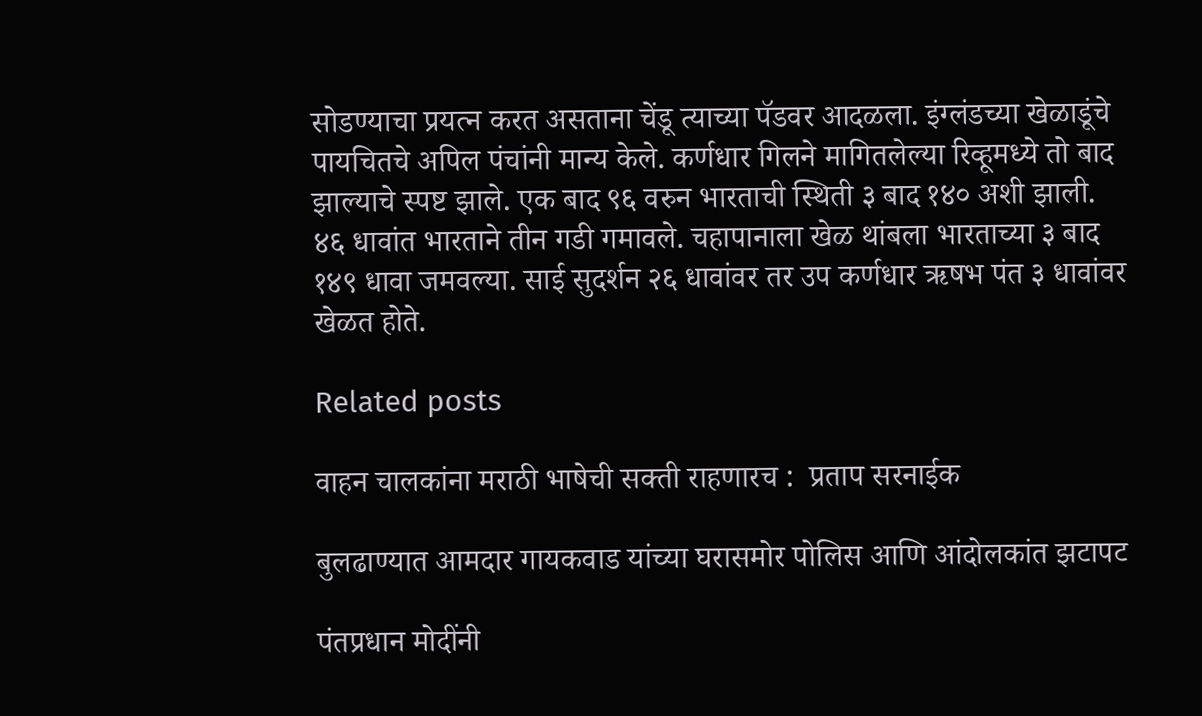सोडण्याचा प्रयत्न करत असताना चेंडू त्याच्या पॅडवर आदळला. इंग्लंडच्या खेळाडूंचे पायचितचे अपिल पंचांनी मान्य केले. कर्णधार गिलने मागितलेल्या रिव्हूमध्ये तो बाद झाल्याचे स्पष्ट झाले. एक बाद ९६ वरुन भारताची स्थिती ३ बाद १४० अशी झाली. ४६ धावांत भारताने तीन गडी गमावले. चहापानाला खेळ थांबला भारताच्या ३ बाद १४९ धावा जमवल्या. साई सुदर्शन २६ धावांवर तर उप कर्णधार ऋषभ पंत ३ धावांवर खेळत होते.

Related posts

वाहन चालकांना मराठी भाषेची सक्ती राहणारच :  प्रताप सरनाईक

बुलढाण्यात आमदार गायकवाड यांच्या घरासमोर पोलिस आणि आंदोलकांत झटापट

पंतप्रधान मोदींनी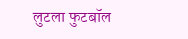लुटला फुटबॉल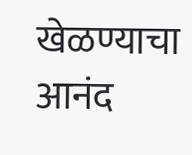खेळण्याचा आनंद